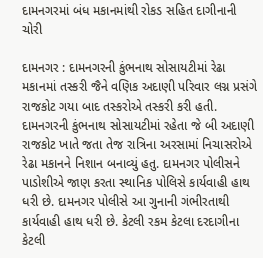દામનગરમાં બંધ મકાનમાંથી રોકડ સહિત દાગીનાની ચોરી

દામનગર : દામનગરની કુંભનાથ સોસાયટીમાં રેઢા મકાનમાં તસ્કરી જૈને વણિક અદાણી પરિવાર લગ્ન પ્રસંગે રાજકોટ ગયા બાદ તસ્કરોએ તસ્કરી કરી હતી. દામનગરની કુંભનાથ સોસાયટીમાં રહેતા જે બી અદાણી રાજકોટ ખાતે જતા તેજ રાત્રિના અરસામાં નિચાસરોએ રેઢા મકાનને નિશાન બનાવ્યું હતુ. દામનગર પોલીસને પાડોશીએ જાણ કરતા સ્થાનિક પોલિસે કાર્યવાહી હાથ ધરી છે. દામનગર પોલીસે આ ગુનાની ગંભીરતાથી કાર્યવાહી હાથ ધરી છે. કેટલી રકમ કેટલા દરદાગીના કેટલી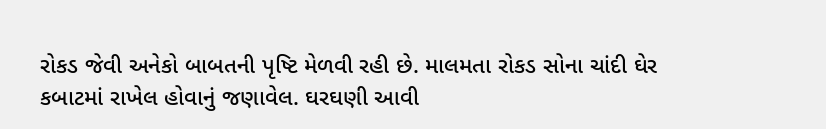રોકડ જેવી અનેકો બાબતની પૃષ્ટિ મેળવી રહી છે. માલમતા રોકડ સોના ચાંદી ઘેર કબાટમાં રાખેલ હોવાનું જણાવેલ. ઘરઘણી આવી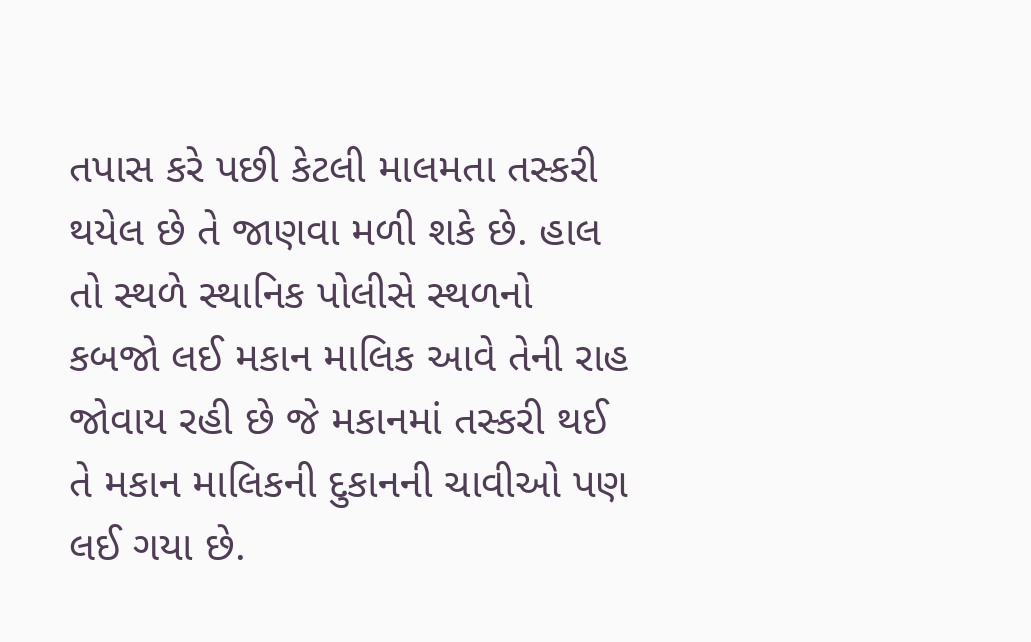તપાસ કરે પછી કેટલી માલમતા તસ્કરી થયેલ છે તે જાણવા મળી શકે છે. હાલ તો સ્થળે સ્થાનિક પોલીસે સ્થળનો કબજો લઈ મકાન માલિક આવે તેની રાહ જોવાય રહી છે જે મકાનમાં તસ્કરી થઈ તે મકાન માલિકની દુકાનની ચાવીઓ પણ લઈ ગયા છે.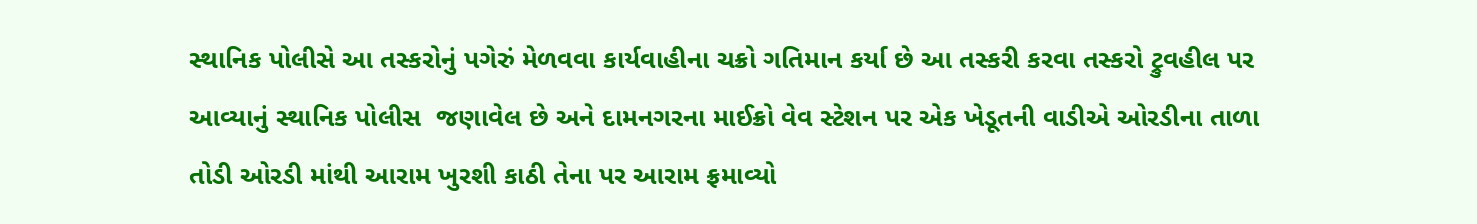સ્થાનિક પોલીસે આ તસ્કરોનું પગેરું મેળવવા કાર્યવાહીના ચક્રો ગતિમાન કર્યા છે આ તસ્કરી કરવા તસ્કરો ટ્રુવહીલ પર આવ્યાનું સ્થાનિક પોલીસ  જણાવેલ છે અને દામનગરના માઈક્રો વેવ સ્ટેશન પર એક ખેડૂતની વાડીએ ઓરડીના તાળા તોડી ઓરડી માંથી આરામ ખુરશી કાઠી તેના પર આરામ ફ્રમાવ્યો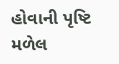હોવાની પૃષ્ટિ મળેલ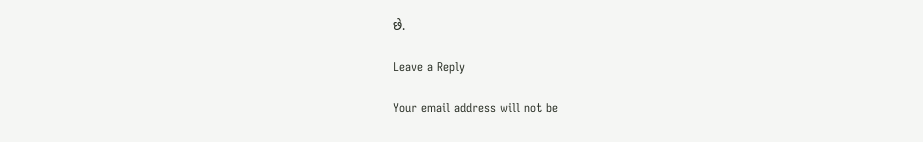છે.

Leave a Reply

Your email address will not be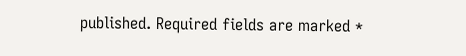published. Required fields are marked *